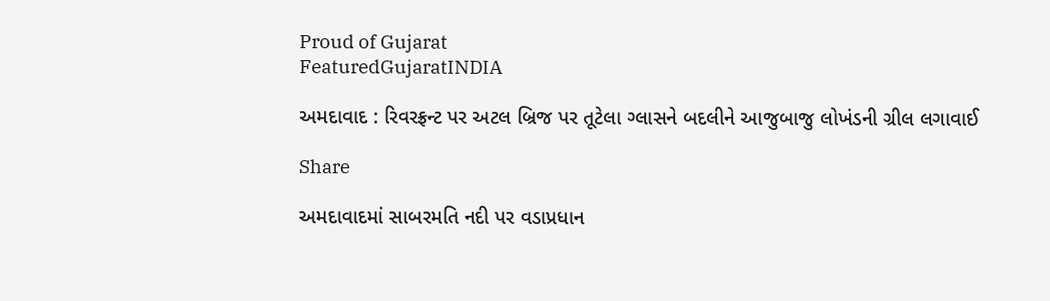Proud of Gujarat
FeaturedGujaratINDIA

અમદાવાદ : રિવરફ્રન્ટ પર અટલ બ્રિજ પર તૂટેલા ગ્લાસને બદલીને આજુબાજુ લોખંડની ગ્રીલ લગાવાઈ

Share

અમદાવાદમાં સાબરમતિ નદી પર વડાપ્રધાન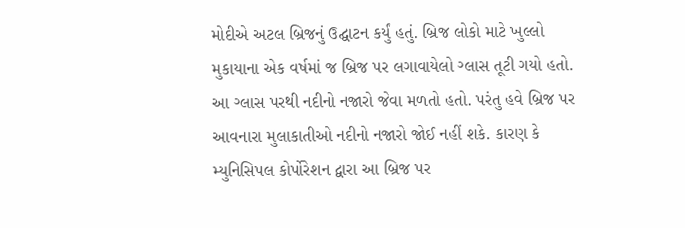મોદીએ અટલ બ્રિજનું ઉદ્ઘાટન કર્યું હતું. બ્રિજ લોકો માટે ખુલ્લો મુકાયાના એક વર્ષમાં જ બ્રિજ પર લગાવાયેલો ગ્લાસ તૂટી ગયો હતો. આ ગ્લાસ પરથી નદીનો નજારો જેવા મળતો હતો. પરંતુ હવે બ્રિજ પર આવનારા મુલાકાતીઓ નદીનો નજારો જોઈ નહીં શકે. કારણ કે મ્યુનિસિપલ કોર્પોરેશન દ્વારા આ બ્રિજ પર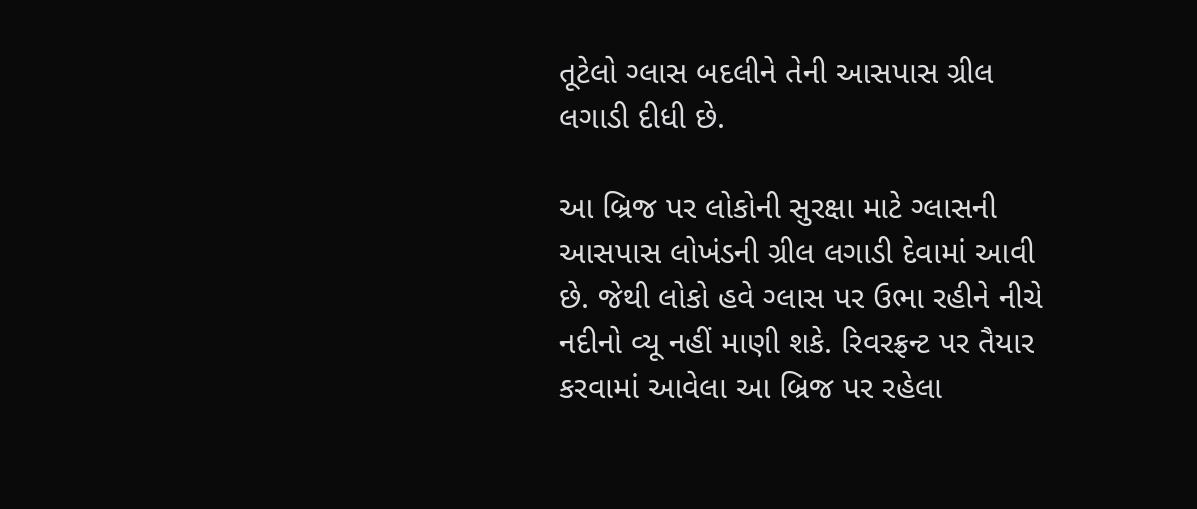તૂટેલો ગ્લાસ બદલીને તેની આસપાસ ગ્રીલ લગાડી દીધી છે.

આ બ્રિજ પર લોકોની સુરક્ષા માટે ગ્લાસની આસપાસ લોખંડની ગ્રીલ લગાડી દેવામાં આવી છે. જેથી લોકો હવે ગ્લાસ પર ઉભા રહીને નીચે નદીનો વ્યૂ નહીં માણી શકે. રિવરફ્રન્ટ પર તૈયાર કરવામાં આવેલા આ બ્રિજ પર રહેલા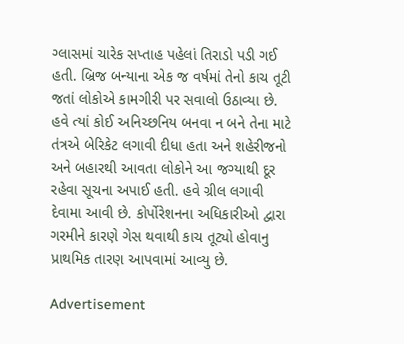ગ્લાસમાં ચારેક સપ્તાહ પહેલાં તિરાડો પડી ગઈ હતી. બ્રિજ બન્યાના એક જ વર્ષમાં તેનો કાચ તૂટી જતાં લોકોએ કામગીરી પર સવાલો ઉઠાવ્યા છે. હવે ત્યાં કોઈ અનિચ્છનિય બનવા ન બને તેના માટે તંત્રએ બેરિકેટ લગાવી દીધા હતા અને શહેરીજનો અને બહારથી આવતા લોકોને આ જગ્યાથી દૂર રહેવા સૂચના અપાઈ હતી. હવે ગ્રીલ લગાવી દેવામા આવી છે. કોર્પોરેશનના અધિકારીઓ દ્વારા ગરમીને કારણે ગેસ થવાથી કાચ તૂટ્યો હોવાનુ પ્રાથમિક તારણ આપવામાં આવ્યુ છે.

Advertisement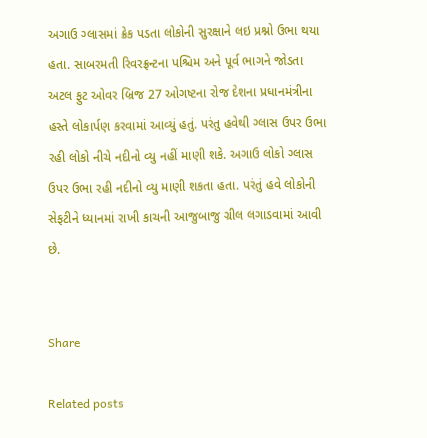અગાઉ ગ્લાસમાં ક્રેક પડતા લોકોની સુરક્ષાને લઇ પ્રશ્નો ઉભા થયા હતા. સાબરમતી રિવરફ્રન્ટના પશ્ચિમ અને પૂર્વ ભાગને જોડતા અટલ ફુટ ઓવર બ્રિજ 27 ઓગષ્ટના રોજ દેશના પ્રધાનમંત્રીના હસ્તે લોકાર્પણ કરવામાં આવ્યું હતું. પરંતુ હવેથી ગ્લાસ ઉપર ઉભા રહી લોકો નીચે નદીનો વ્યુ નહીં માણી શકે. અગાઉ લોકો ગ્લાસ ઉપર ઉભા રહી નદીનો વ્યુ માણી શકતા હતા. પરંતું હવે લોકોની સેફટીને ધ્યાનમાં રાખી કાચની આજુબાજુ ગ્રીલ લગાડવામાં આવી છે.


Share

Related posts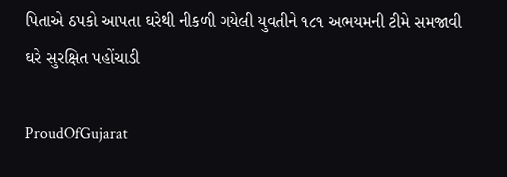પિતાએ ઠપકો આપતા ઘરેથી નીકળી ગયેલી યુવતીને ૧૮૧ અભયમની ટીમે સમજાવી ઘરે સુરક્ષિત પહોંચાડી

ProudOfGujarat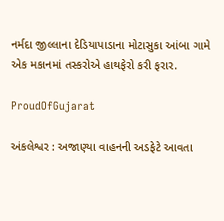નર્મદા જીલ્લાના દેડિયાપાડાના મોટાસુકા આંબા ગામે એક મકાનમાં તસ્કરોએ હાથફેરો કરી ફરાર.

ProudOfGujarat

અંકલેશ્વર : અજાણ્યા વાહનની અડફેટે આવતા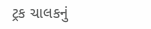ટ્રક ચાલકનું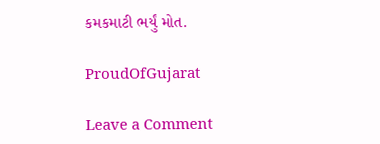કમકમાટી ભર્યું મોત.

ProudOfGujarat

Leave a Comment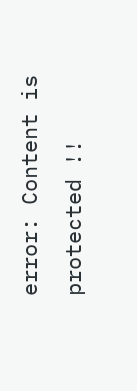error: Content is protected !!